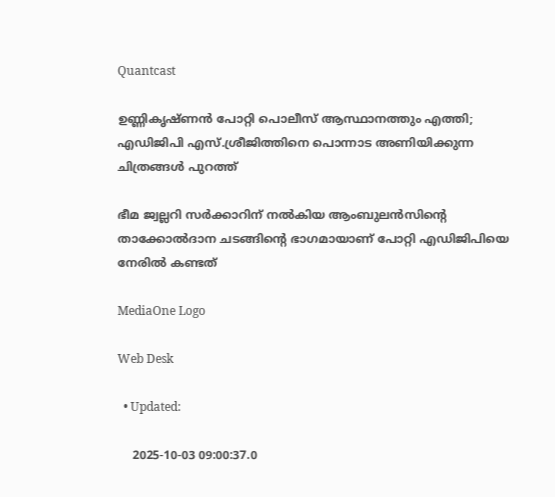Quantcast

ഉണ്ണികൃഷ്ണൻ പോറ്റി പൊലീസ് ആസ്ഥാനത്തും എത്തി; എഡിജിപി എസ്.ശ്രീജിത്തിനെ പൊന്നാട അണിയിക്കുന്ന ചിത്രങ്ങൾ പുറത്ത്

ഭീമ ജ്വല്ലറി സർക്കാറിന് നൽകിയ ആംബുലൻസിൻ്റെ താക്കോൽദാന ചടങ്ങിന്റെ ഭാഗമായാണ് പോറ്റി എഡിജിപിയെ നേരിൽ കണ്ടത്

MediaOne Logo

Web Desk

  • Updated:

    2025-10-03 09:00:37.0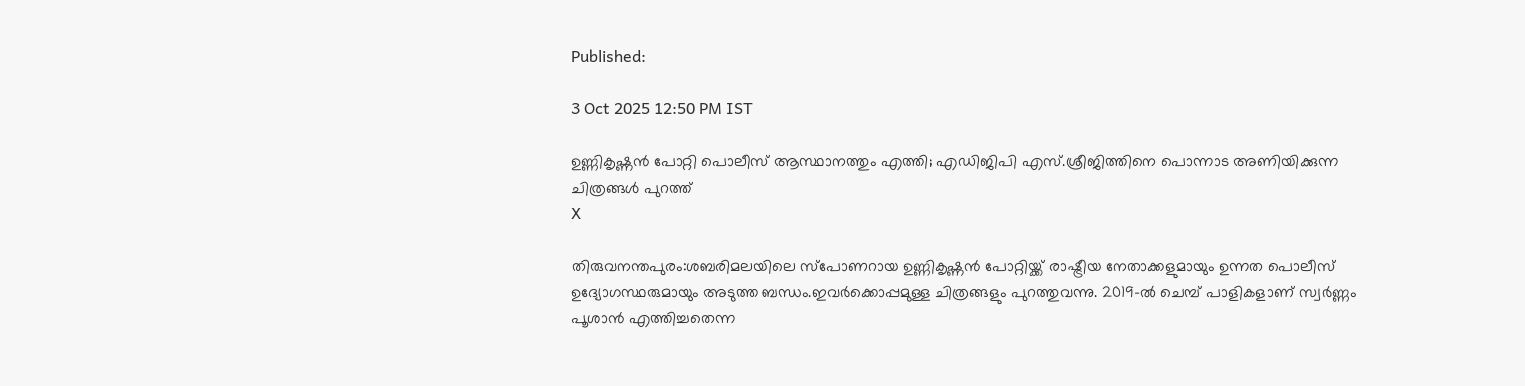Published:

3 Oct 2025 12:50 PM IST

ഉണ്ണികൃഷ്ണൻ പോറ്റി പൊലീസ് ആസ്ഥാനത്തും എത്തി; എഡിജിപി എസ്.ശ്രീജിത്തിനെ പൊന്നാട അണിയിക്കുന്ന ചിത്രങ്ങൾ പുറത്ത്
X

തിരുവനന്തപുരം:ശബരിമലയിലെ സ്പോണറായ ഉണ്ണികൃഷ്ണൻ പോറ്റിയ്ക്ക് രാഷ്ട്രീയ നേതാക്കളുമായും ഉന്നത പൊലീസ് ഉദ്യോഗസ്ഥരുമായും അടുത്ത ബന്ധം.ഇവർക്കൊപ്പമുള്ള ചിത്രങ്ങളും പുറത്തുവന്നു. 2019-ൽ ചെമ്പ് പാളികളാണ് സ്വർണ്ണം പൂശാൻ എത്തിച്ചതെന്ന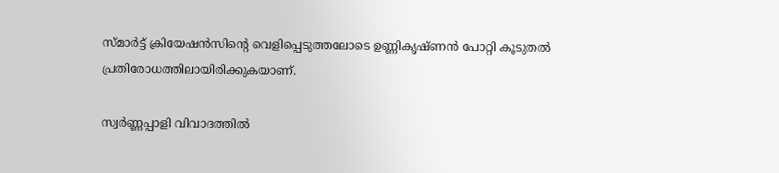സ്മാർട്ട് ക്രിയേഷൻസിന്റെ വെളിപ്പെടുത്തലോടെ ഉണ്ണികൃഷ്ണൻ പോറ്റി കൂടുതൽ പ്രതിരോധത്തിലായിരിക്കുകയാണ്.

സ്വർണ്ണപ്പാളി വിവാദത്തിൽ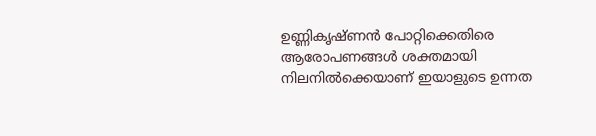ഉണ്ണികൃഷ്ണൻ പോറ്റിക്കെതിരെ ആരോപണങ്ങൾ ശക്തമായി നിലനിൽക്കെയാണ് ഇയാളുടെ ഉന്നത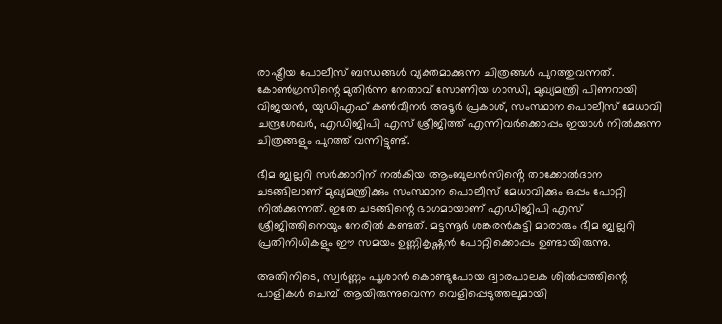രാഷ്ട്രീയ പോലീസ് ബന്ധങ്ങൾ വ്യക്തമാക്കുന്ന ചിത്രങ്ങൾ പുറത്തുവന്നത്. കോൺഗ്രസിന്റെ മുതിർന്ന നേതാവ് സോണിയ ഗാന്ധി, മുഖ്യമന്ത്രി പിണറായി വിജയൻ, യുഡിഎഫ് കൺവീനർ അടൂർ പ്രകാശ്, സംസ്ഥാന പൊലീസ് മേധാവി ചന്ദ്രശേഖർ, എഡിജിപി എസ് ശ്രീജിത്ത് എന്നിവർക്കൊപ്പം ഇയാൾ നിൽക്കുന്ന ചിത്രങ്ങളും പുറത്ത് വന്നിട്ടുണ്ട്.

ഭീമ ജ്വല്ലറി സർക്കാറിന് നൽകിയ ആംബുലൻസിൻ്റെ താക്കോൽദാന ചടങ്ങിലാണ് മുഖ്യമന്ത്രിക്കും സംസ്ഥാന പൊലീസ് മേധാവിക്കും ഒപ്പം പോറ്റി നിൽക്കുന്നത്. ഇതേ ചടങ്ങിന്റെ ഭാഗമായാണ് എഡിജിപി എസ് ശ്രീജിത്തിനെയും നേരിൽ കണ്ടത്. മട്ടന്നൂർ ശങ്കരൻകുട്ടി മാരാരും ഭീമ ജ്വല്ലറി പ്രതിനിധികളും ഈ സമയം ഉണ്ണികൃഷ്ണൻ പോറ്റിക്കൊപ്പം ഉണ്ടായിരുന്നു.

അതിനിടെ, സ്വർണ്ണം പൂശാൻ കൊണ്ടുപോയ ദ്വാരപാലക ശിൽപ്പത്തിന്റെ പാളികൾ ചെമ്പ് ആയിരുന്നുവെന്ന വെളിപ്പെടുത്തലുമായി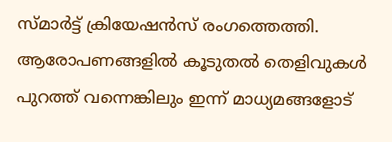സ്മാർട്ട് ക്രിയേഷൻസ് രംഗത്തെത്തി. ആരോപണങ്ങളിൽ കൂടുതൽ തെളിവുകൾ പുറത്ത് വന്നെങ്കിലും ഇന്ന് മാധ്യമങ്ങളോട്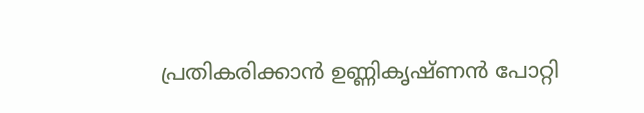പ്രതികരിക്കാൻ ഉണ്ണികൃഷ്ണൻ പോറ്റി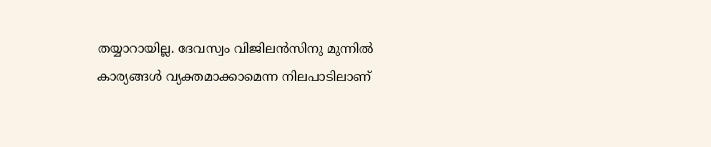തയ്യാറായില്ല. ദേവസ്വം വിജിലൻസിനു മുന്നിൽ കാര്യങ്ങൾ വ്യക്തമാക്കാമെന്ന നിലപാടിലാണ്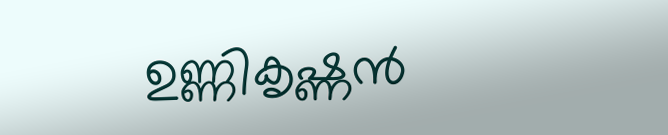ഉണ്ണികൃഷ്ണൻ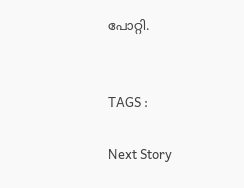പോറ്റി.


TAGS :

Next Story